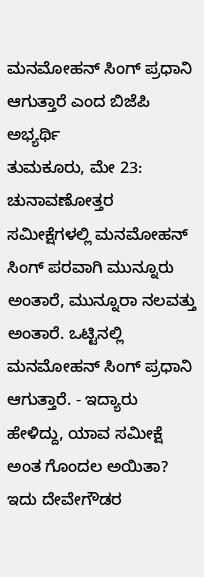ಮನಮೋಹನ್ ಸಿಂಗ್ ಪ್ರಧಾನಿ ಆಗುತ್ತಾರೆ ಎಂದ ಬಿಜೆಪಿ ಅಭ್ಯರ್ಥಿ
ತುಮಕೂರು, ಮೇ 23: ಚುನಾವಣೋತ್ತರ ಸಮೀಕ್ಷೆಗಳಲ್ಲಿ ಮನಮೋಹನ್ ಸಿಂಗ್ ಪರವಾಗಿ ಮುನ್ನೂರು ಅಂತಾರೆ, ಮುನ್ನೂರಾ ನಲವತ್ತು ಅಂತಾರೆ. ಒಟ್ಟಿನಲ್ಲಿ ಮನಮೋಹನ್ ಸಿಂಗ್ ಪ್ರಧಾನಿ ಆಗುತ್ತಾರೆ. - ಇದ್ಯಾರು ಹೇಳಿದ್ದು, ಯಾವ ಸಮೀಕ್ಷೆ ಅಂತ ಗೊಂದಲ ಅಯಿತಾ? ಇದು ದೇವೇಗೌಡರ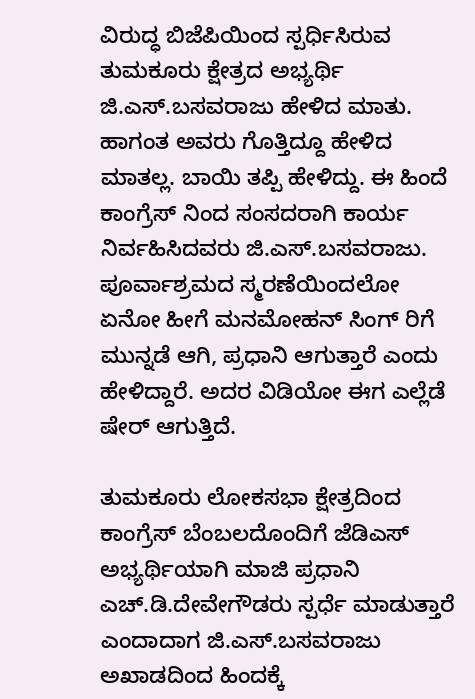ವಿರುದ್ಧ ಬಿಜೆಪಿಯಿಂದ ಸ್ಪರ್ಧಿಸಿರುವ ತುಮಕೂರು ಕ್ಷೇತ್ರದ ಅಭ್ಯರ್ಥಿ ಜಿ.ಎಸ್.ಬಸವರಾಜು ಹೇಳಿದ ಮಾತು.
ಹಾಗಂತ ಅವರು ಗೊತ್ತಿದ್ದೂ ಹೇಳಿದ ಮಾತಲ್ಲ. ಬಾಯಿ ತಪ್ಪಿ ಹೇಳಿದ್ದು. ಈ ಹಿಂದೆ ಕಾಂಗ್ರೆಸ್ ನಿಂದ ಸಂಸದರಾಗಿ ಕಾರ್ಯ ನಿರ್ವಹಿಸಿದವರು ಜಿ.ಎಸ್.ಬಸವರಾಜು. ಪೂರ್ವಾಶ್ರಮದ ಸ್ಮರಣೆಯಿಂದಲೋ ಏನೋ ಹೀಗೆ ಮನಮೋಹನ್ ಸಿಂಗ್ ರಿಗೆ ಮುನ್ನಡೆ ಆಗಿ, ಪ್ರಧಾನಿ ಆಗುತ್ತಾರೆ ಎಂದು ಹೇಳಿದ್ದಾರೆ. ಅದರ ವಿಡಿಯೋ ಈಗ ಎಲ್ಲೆಡೆ ಷೇರ್ ಆಗುತ್ತಿದೆ.

ತುಮಕೂರು ಲೋಕಸಭಾ ಕ್ಷೇತ್ರದಿಂದ ಕಾಂಗ್ರೆಸ್ ಬೆಂಬಲದೊಂದಿಗೆ ಜೆಡಿಎಸ್ ಅಭ್ಯರ್ಥಿಯಾಗಿ ಮಾಜಿ ಪ್ರಧಾನಿ ಎಚ್.ಡಿ.ದೇವೇಗೌಡರು ಸ್ಪರ್ಧೆ ಮಾಡುತ್ತಾರೆ ಎಂದಾದಾಗ ಜಿ.ಎಸ್.ಬಸವರಾಜು ಅಖಾಡದಿಂದ ಹಿಂದಕ್ಕೆ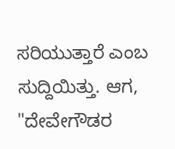ಸರಿಯುತ್ತಾರೆ ಎಂಬ ಸುದ್ದಿಯಿತ್ತು. ಆಗ, "ದೇವೇಗೌಡರ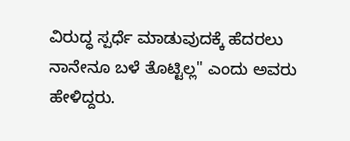ವಿರುದ್ಧ ಸ್ಪರ್ಧೆ ಮಾಡುವುದಕ್ಕೆ ಹೆದರಲು ನಾನೇನೂ ಬಳೆ ತೊಟ್ಟಿಲ್ಲ" ಎಂದು ಅವರು ಹೇಳಿದ್ದರು.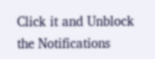Click it and Unblock the Notifications